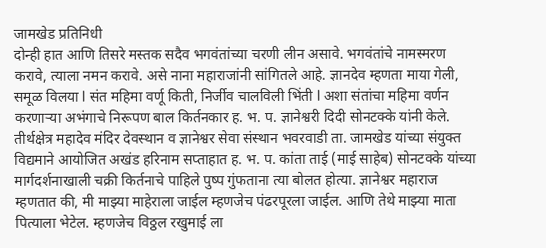जामखेड प्रतिनिधी
दोन्ही हात आणि तिसरे मस्तक सदैव भगवंतांच्या चरणी लीन असावे. भगवंतांचे नामस्मरण करावे, त्याला नमन करावे. असे नाना महाराजांनी सांगितले आहे. ज्ञानदेव म्हणता माया गेली, समूळ विलया l संत महिमा वर्णू किती, निर्जीव चालविली भिंती l अशा संतांचा महिमा वर्णन करणाऱ्या अभंगाचे निरूपण बाल किर्तनकार ह. भ. प. ज्ञानेश्वरी दिदी सोनटक्के यांनी केले.
तीर्थक्षेत्र महादेव मंदिर देवस्थान व ज्ञानेश्वर सेवा संस्थान भवरवाडी ता. जामखेड यांच्या संयुक्त विद्यमाने आयोजित अखंड हरिनाम सप्ताहात ह. भ. प. कांता ताई (माई साहेब) सोनटक्के यांच्या मार्गदर्शनाखाली चक्री किर्तनाचे पाहिले पुष्प गुंफताना त्या बोलत होत्या. ज्ञानेश्वर महाराज म्हणतात की, मी माझ्या माहेराला जाईल म्हणजेच पंढरपूरला जाईल. आणि तेथे माझ्या माता पित्याला भेटेल. म्हणजेच विठ्ठल रखुमाई ला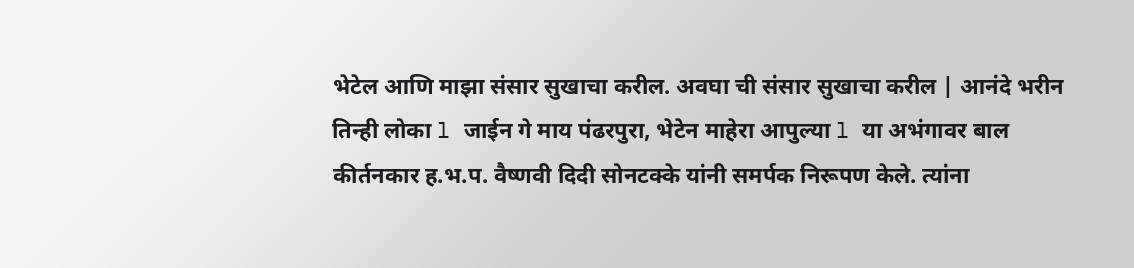भेटेल आणि माझा संसार सुखाचा करील. अवघा ची संसार सुखाचा करील | आनंदे भरीन तिन्ही लोका l जाईन गे माय पंढरपुरा, भेटेन माहेरा आपुल्या l या अभंगावर बाल कीर्तनकार ह.भ.प. वैष्णवी दिदी सोनटक्के यांनी समर्पक निरूपण केले. त्यांना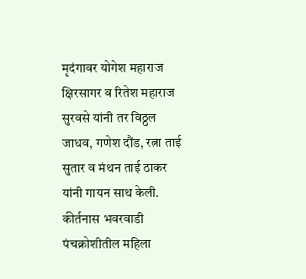मृदंगावर योगेश महाराज क्षिरसागर व रितेश महाराज सुरवसे यांनी तर विठ्ठल जाधव, गणेश दौंड, रत्ना ताई सुतार व मंथन ताई ठाकर यांनी गायन साथ केली. कीर्तनास भवरवाडी पंचक्रोशीतील महिला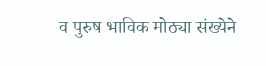व पुरुष भाविक मोठ्या संख्येने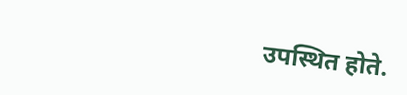उपस्थित होते.